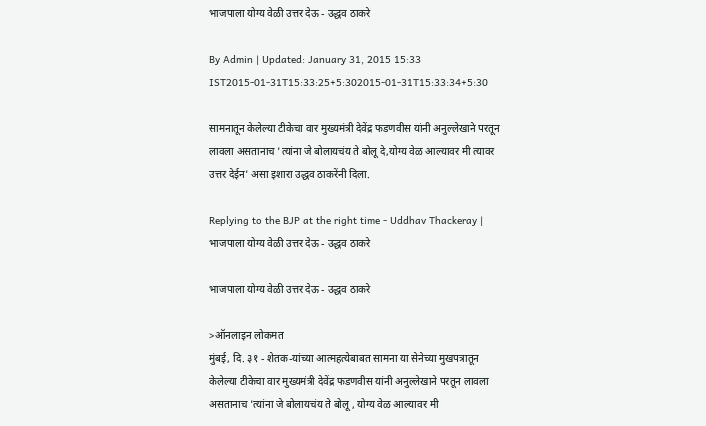भाजपाला योग्य वेळी उत्तर देऊ - उद्धव ठाकरे

By Admin | Updated: January 31, 2015 15:33 IST2015-01-31T15:33:25+5:302015-01-31T15:33:34+5:30

सामनातून केलेल्या टीकेचा वार मुख्यमंत्री देवेंद्र फडणवीस यांनी अनुल्लेखाने परतून लावला असतानाच 'त्यांना जे बोलायचंय ते बोलू दे,योग्य वेळ आल्यावर मी त्यावर उत्तर देईन' असा इशारा उद्धव ठाकरेंनी दिला.

Replying to the BJP at the right time - Uddhav Thackeray | भाजपाला योग्य वेळी उत्तर देऊ - उद्धव ठाकरे

भाजपाला योग्य वेळी उत्तर देऊ - उद्धव ठाकरे

>ऑनलाइन लोकमत
मुंबई, दि. ३१ - शेतक-यांच्या आत्महत्येबाबत सामना या सेनेच्या मुखपत्रातून केलेल्या टीकेचा वार मुख्यमंत्री देवेंद्र फडणवीस यांनी अनुल्लेखाने परतून लावला असतानाच 'त्यांना जे बोलायचंय ते बोलू , योग्य वेळ आल्यावर मी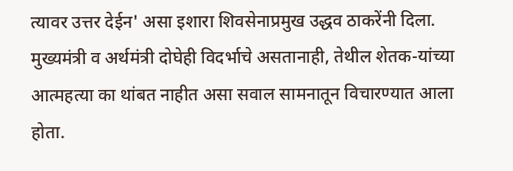त्यावर उत्तर देईन' असा इशारा शिवसेनाप्रमुख उद्धव ठाकरेंनी दिला.
मुख्यमंत्री व अर्थमंत्री दोघेही विदर्भाचे असतानाही, तेथील शेतक-यांच्या आत्महत्या का थांबत नाहीत असा सवाल सामनातून विचारण्यात आला होता.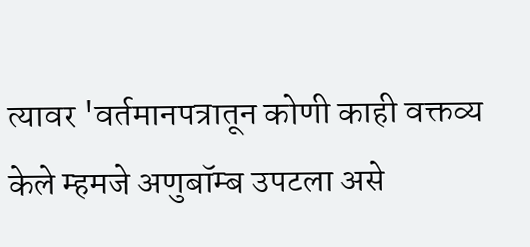त्यावर 'वर्तमानपत्रातून कोणी काही वक्तव्य केले म्हमजे अणुबॉम्ब उपटला असे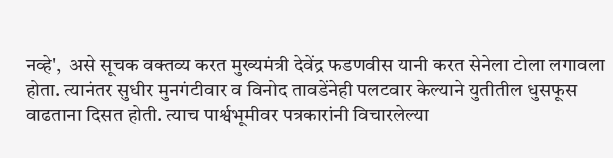नव्हे',  असे सूचक वक्तव्य करत मुख्यमंत्री देवेंद्र फडणवीस यानी करत सेनेला टोला लगावला होता. त्यानंतर सुधीर मुनगंटीवार व विनोद तावडेंनेही पलटवार केल्याने युतीतील धुसफूस वाढताना दिसत होती. त्याच पार्श्वभूमीवर पत्रकारांनी विचारलेल्या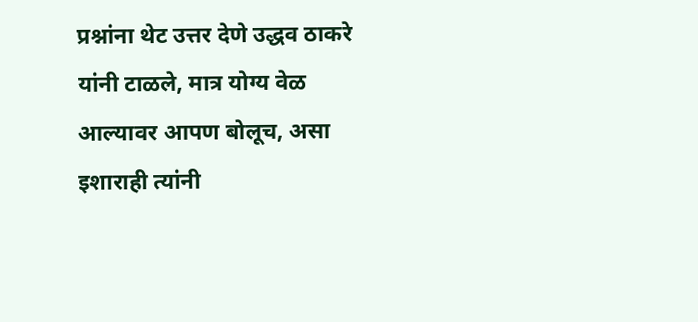प्रश्नांना थेट उत्तर देणे उद्धव ठाकरे यांनी टाळले, मात्र योग्य वेळ आल्यावर आपण बोलूच, असा इशाराही त्यांनी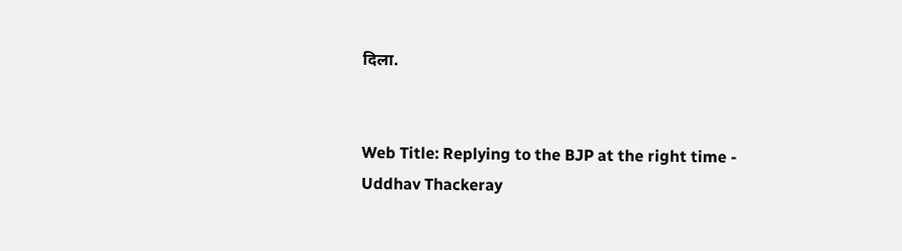दिला.


Web Title: Replying to the BJP at the right time - Uddhav Thackeray